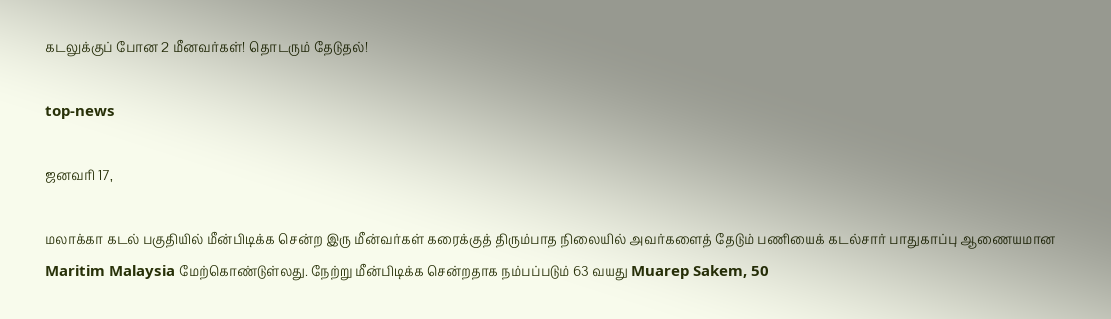கடலுக்குப் போன 2 மீனவர்கள்! தொடரும் தேடுதல்!

top-news

ஜனவரி 17,

மலாக்கா கடல் பகுதியில் மீன்பிடிக்க சென்ற இரு மீன்வர்கள் கரைக்குத் திரும்பாத நிலையில் அவர்களைத் தேடும் பணியைக் கடல்சார் பாதுகாப்பு ஆணையமான Maritim Malaysia மேற்கொண்டுள்லது. நேற்று மீன்பிடிக்க சென்றதாக நம்பப்படும் 63 வயது Muarep Sakem, 50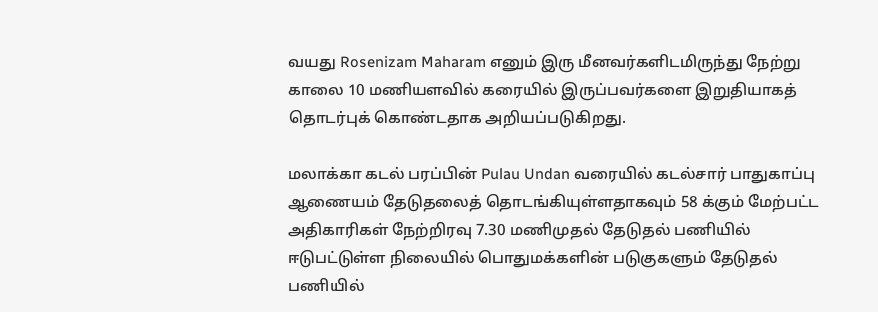வயது Rosenizam Maharam எனும் இரு மீனவர்களிடமிருந்து நேற்று காலை 10 மணியளவில் கரையில் இருப்பவர்களை இறுதியாகத் தொடர்புக் கொண்டதாக அறியப்படுகிறது.

மலாக்கா கடல் பரப்பின் Pulau Undan வரையில் கடல்சார் பாதுகாப்பு ஆணையம் தேடுதலைத் தொடங்கியுள்ளதாகவும் 58 க்கும் மேற்பட்ட அதிகாரிகள் நேற்றிரவு 7.30 மணிமுதல் தேடுதல் பணியில் ஈடுபட்டுள்ள நிலையில் பொதுமக்களின் படுகுகளும் தேடுதல் பணியில்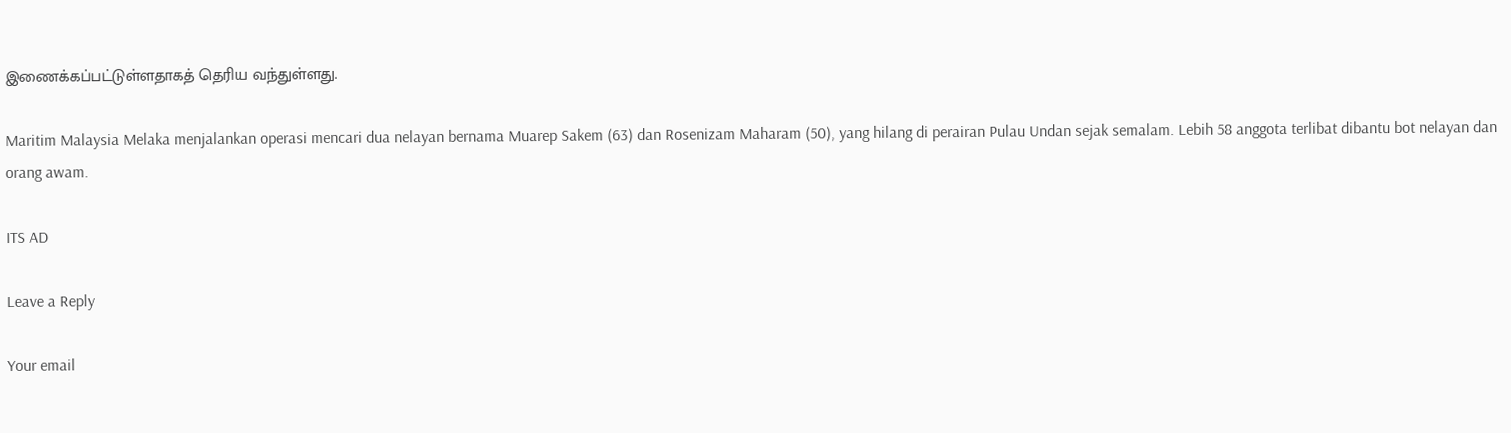இணைக்கப்பட்டுள்ளதாகத் தெரிய வந்துள்ளது.

Maritim Malaysia Melaka menjalankan operasi mencari dua nelayan bernama Muarep Sakem (63) dan Rosenizam Maharam (50), yang hilang di perairan Pulau Undan sejak semalam. Lebih 58 anggota terlibat dibantu bot nelayan dan orang awam.

ITS AD

Leave a Reply

Your email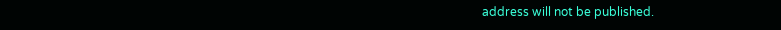address will not be published.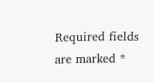Required fields are marked *